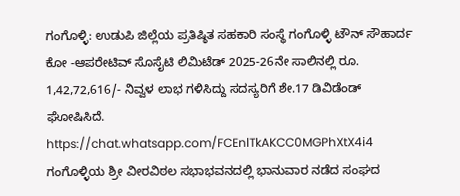ಗಂಗೊಳ್ಳಿ: ಉಡುಪಿ ಜಿಲ್ಲೆಯ ಪ್ರತಿಷ್ಠಿತ ಸಹಕಾರಿ ಸಂಸ್ಥೆ ಗಂಗೊಳ್ಳಿ ಟೌನ್ ಸೌಹಾರ್ದ ಕೋ -ಆಪರೇಟಿವ್ ಸೊಸೈಟಿ ಲಿಮಿಟೆಡ್ 2025-26ನೇ ಸಾಲಿನಲ್ಲಿ ರೂ. 1,42,72,616/- ನಿವ್ವಳ ಲಾಭ ಗಳಿಸಿದ್ದು ಸದಸ್ಯರಿಗೆ ಶೇ.17 ಡಿವಿಡೆಂಡ್ ಘೋಷಿಸಿದೆ.
https://chat.whatsapp.com/FCEnlTkAKCC0MGPhXtX4i4
ಗಂಗೊಳ್ಳಿಯ ಶ್ರೀ ವೀರವಿಠಲ ಸಭಾಭವನದಲ್ಲಿ ಭಾನುವಾರ ನಡೆದ ಸಂಘದ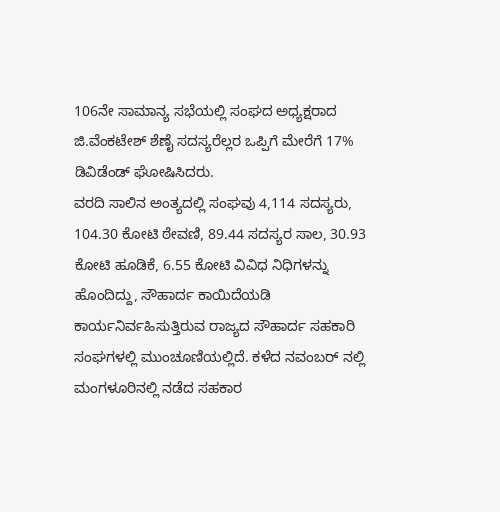106ನೇ ಸಾಮಾನ್ಯ ಸಭೆಯಲ್ಲಿ ಸಂಘದ ಅಧ್ಯಕ್ಷರಾದ ಜಿ.ವೆಂಕಟೇಶ್ ಶೆಣೈ ಸದಸ್ಯರೆಲ್ಲರ ಒಪ್ಪಿಗೆ ಮೇರೆಗೆ 17% ಡಿವಿಡೆಂಡ್ ಘೋಷಿಸಿದರು.
ವರದಿ ಸಾಲಿನ ಅಂತ್ಯದಲ್ಲಿ ಸಂಘವು 4,114 ಸದಸ್ಯರು, 104.30 ಕೋಟಿ ಠೇವಣಿ, 89.44 ಸದಸ್ಯರ ಸಾಲ, 30.93 ಕೋಟಿ ಹೂಡಿಕೆ, 6.55 ಕೋಟಿ ವಿವಿಧ ನಿಧಿಗಳನ್ನು ಹೊಂದಿದ್ದು, ಸೌಹಾರ್ದ ಕಾಯಿದೆಯಡಿ ಕಾರ್ಯನಿರ್ವಹಿಸುತ್ತಿರುವ ರಾಜ್ಯದ ಸೌಹಾರ್ದ ಸಹಕಾರಿ ಸಂಘಗಳಲ್ಲಿ ಮುಂಚೂಣಿಯಲ್ಲಿದೆ. ಕಳೆದ ನವಂಬರ್ ನಲ್ಲಿ ಮಂಗಳೂರಿನಲ್ಲಿ ನಡೆದ ಸಹಕಾರ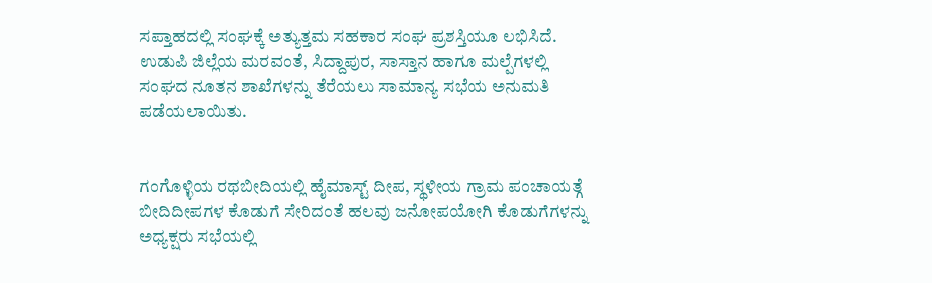ಸಪ್ತಾಹದಲ್ಲಿ ಸಂಘಕ್ಕೆ ಅತ್ಯುತ್ತಮ ಸಹಕಾರ ಸಂಘ ಪ್ರಶಸ್ತಿಯೂ ಲಭಿಸಿದೆ.
ಉಡುಪಿ ಜಿಲ್ಲೆಯ ಮರವಂತೆ, ಸಿದ್ದಾಪುರ, ಸಾಸ್ತಾನ ಹಾಗೂ ಮಲ್ಪೆಗಳಲ್ಲಿ ಸಂಘದ ನೂತನ ಶಾಖೆಗಳನ್ನು ತೆರೆಯಲು ಸಾಮಾನ್ಯ ಸಭೆಯ ಅನುಮತಿ ಪಡೆಯಲಾಯಿತು.


ಗಂಗೊಳ್ಳಿಯ ರಥಬೀದಿಯಲ್ಲಿ ಹೈಮಾಸ್ಟ್ ದೀಪ, ಸ್ಥಳೀಯ ಗ್ರಾಮ ಪಂಚಾಯತ್ಗೆ ಬೀದಿದೀಪಗಳ ಕೊಡುಗೆ ಸೇರಿದಂತೆ ಹಲವು ಜನೋಪಯೋಗಿ ಕೊಡುಗೆಗಳನ್ನು ಅಧ್ಯಕ್ಷರು ಸಭೆಯಲ್ಲಿ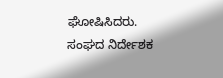ಘೋಷಿಸಿದರು.
ಸಂಘದ ನಿರ್ದೇಶಕ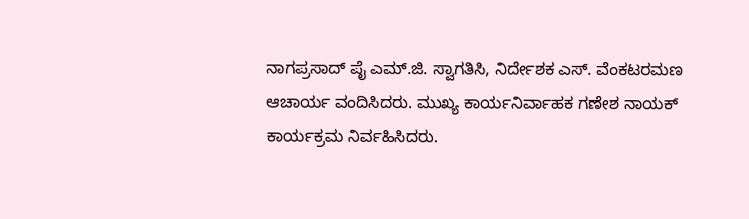ನಾಗಪ್ರಸಾದ್ ಪೈ ಎಮ್.ಜಿ. ಸ್ವಾಗತಿಸಿ, ನಿರ್ದೇಶಕ ಎಸ್. ವೆಂಕಟರಮಣ ಆಚಾರ್ಯ ವಂದಿಸಿದರು. ಮುಖ್ಯ ಕಾರ್ಯನಿರ್ವಾಹಕ ಗಣೇಶ ನಾಯಕ್ ಕಾರ್ಯಕ್ರಮ ನಿರ್ವಹಿಸಿದರು.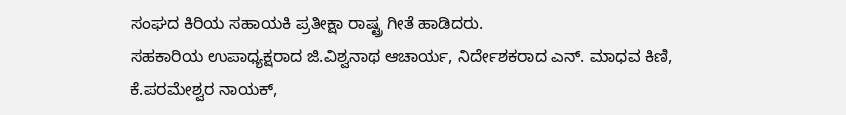ಸಂಘದ ಕಿರಿಯ ಸಹಾಯಕಿ ಪ್ರತೀಕ್ಷಾ ರಾಷ್ಟ್ರ ಗೀತೆ ಹಾಡಿದರು.
ಸಹಕಾರಿಯ ಉಪಾಧ್ಯಕ್ಷರಾದ ಜಿ.ವಿಶ್ವನಾಥ ಆಚಾರ್ಯ, ನಿರ್ದೇಶಕರಾದ ಎನ್. ಮಾಧವ ಕಿಣಿ, ಕೆ.ಪರಮೇಶ್ವರ ನಾಯಕ್,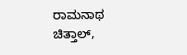ರಾಮನಾಥ ಚಿತ್ತಾಲ್,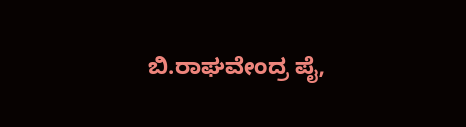ಬಿ.ರಾಘವೇಂದ್ರ ಪೈ,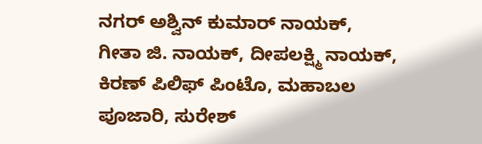ನಗರ್ ಅಶ್ವಿನ್ ಕುಮಾರ್ ನಾಯಕ್, ಗೀತಾ ಜಿ. ನಾಯಕ್, ದೀಪಲಕ್ಷ್ಮಿ ನಾಯಕ್, ಕಿರಣ್ ಪಿಲಿಫ್ ಪಿಂಟೊ, ಮಹಾಬಲ ಪೂಜಾರಿ, ಸುರೇಶ್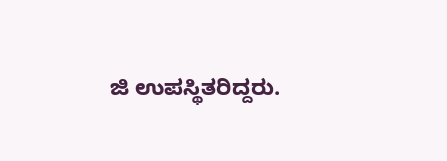ಜಿ ಉಪಸ್ಥಿತರಿದ್ದರು.